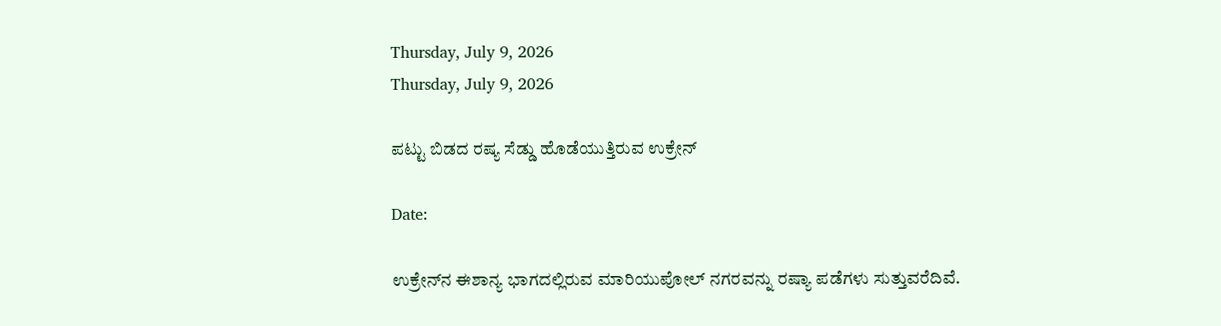Thursday, July 9, 2026
Thursday, July 9, 2026

ಪಟ್ಟು ಬಿಡದ ರಷ್ಯ ಸೆಡ್ಡು ಹೊಡೆಯುತ್ತಿರುವ ಉಕ್ರೇನ್

Date:

ಉಕ್ರೇನ್‌ನ ಈಶಾನ್ಯ ಭಾಗದಲ್ಲಿರುವ ಮಾರಿಯುಪೋಲ್ ನಗರವನ್ನು ರಷ್ಯಾ ಪಡೆಗಳು ಸುತ್ತುವರೆದಿವೆ.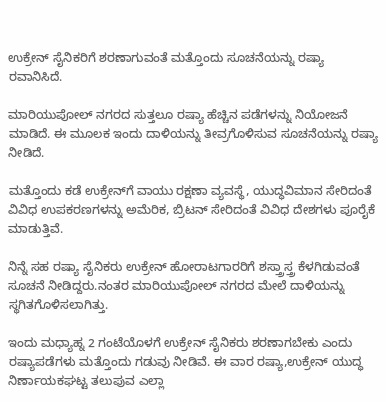ಉಕ್ರೇನ್‌ ಸೈನಿಕರಿಗೆ ಶರಣಾಗುವಂತೆ ಮತ್ತೊಂದು ಸೂಚನೆಯನ್ನು ರಷ್ಯಾ ರವಾನಿಸಿದೆ.

ಮಾರಿಯುಪೋಲ್‌ ನಗರದ ಸುತ್ತಲೂ ರಷ್ಯಾ ಹೆಚ್ಚಿನ ಪಡೆಗಳನ್ನು ನಿಯೋಜನೆ ಮಾಡಿದೆ. ಈ ಮೂಲಕ ಇಂದು ದಾಳಿಯನ್ನು ತೀವ್ರಗೊಳಿಸುವ ಸೂಚನೆಯನ್ನು ರಷ್ಯಾ ನೀಡಿದೆ.

ಮತ್ತೊಂದು ಕಡೆ ಉಕ್ರೇನ್‌ಗೆ ವಾಯು ರಕ್ಷಣಾ ವ್ಯವಸ್ಥೆ, ಯುದ್ಧವಿಮಾನ ಸೇರಿದಂತೆ ವಿವಿಧ ಉಪಕರಣಗಳನ್ನು ಅಮೆರಿಕ, ಬ್ರಿಟನ್ ಸೇರಿದಂತೆ ವಿವಿಧ ದೇಶಗಳು ಪೂರೈಕೆ ಮಾಡುತ್ತಿವೆ.

ನಿನ್ನೆ ಸಹ ರಷ್ಯಾ ಸೈನಿಕರು ಉಕ್ರೇನ್ ಹೋರಾಟಗಾರರಿಗೆ ಶಸ್ತ್ರಾಸ್ತ್ರ ಕೆಳಗಿಡುವಂತೆ ಸೂಚನೆ ನೀಡಿದ್ದರು.ನಂತರ ಮಾರಿಯುಪೋಲ್‌ ನಗರದ ಮೇಲೆ ದಾಳಿಯನ್ನು ಸ್ಥಗಿತಗೊಳಿಸಲಾಗಿತ್ತು.

ಇಂದು ಮಧ್ಯಾಹ್ನ 2 ಗಂಟೆಯೊಳಗೆ ಉಕ್ರೇನ್ ಸೈನಿಕರು ಶರಣಾಗಬೇಕು ಎಂದು ರಷ್ಯಾಪಡೆಗಳು ಮತ್ತೊಂದು ಗಡುವು ನೀಡಿವೆ. ಈ ವಾರ ರಷ್ಯಾ,ಉಕ್ರೇನ್ ಯುದ್ಧ ನಿರ್ಣಾಯಕಘಟ್ಟ ತಲುಪುವ ಎಲ್ಲಾ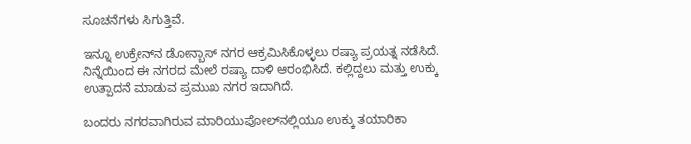ಸೂಚನೆಗಳು ಸಿಗುತ್ತಿವೆ.

ಇನ್ನೂ ಉಕ್ರೇನ್‌ನ ಡೋನ್ಬಾಸ್ ನಗರ ಆಕ್ರಮಿಸಿಕೊಳ್ಳಲು ರಷ್ಯಾ ಪ್ರಯತ್ನ ನಡೆಸಿದೆ. ನಿನ್ನೆಯಿಂದ ಈ ನಗರದ ಮೇಲೆ ರಷ್ಯಾ ದಾಳಿ ಆರಂಭಿಸಿದೆ. ಕಲ್ಲಿದ್ದಲು ಮತ್ತು ಉಕ್ಕು ಉತ್ಪಾದನೆ ಮಾಡುವ ಪ್ರಮುಖ ನಗರ ಇದಾಗಿದೆ.

ಬಂದರು ನಗರವಾಗಿರುವ ಮಾರಿಯುಪೋಲ್‌ನಲ್ಲಿಯೂ ಉಕ್ಕು ತಯಾರಿಕಾ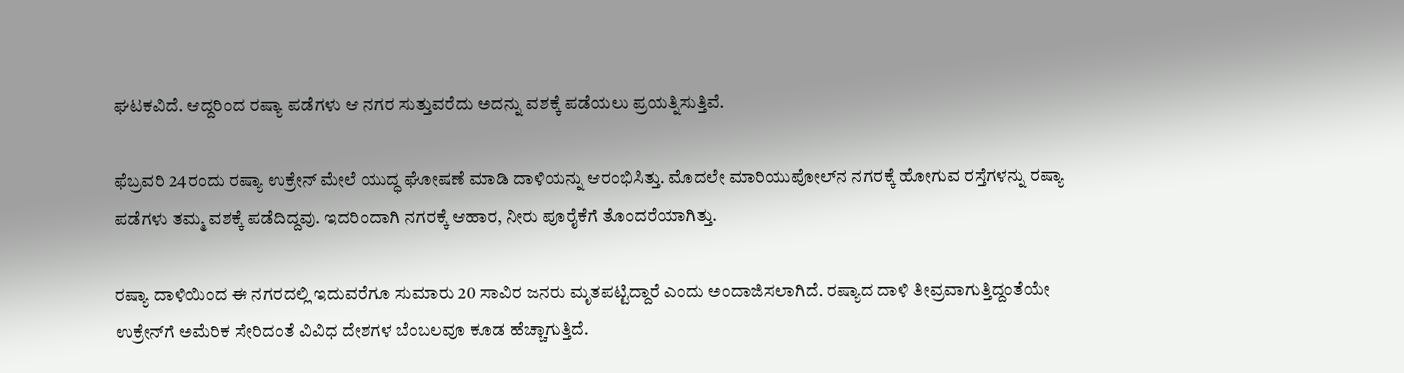ಘಟಕವಿದೆ. ಆದ್ದರಿಂದ ರಷ್ಯಾ ಪಡೆಗಳು ಆ ನಗರ ಸುತ್ತುವರೆದು ಅದನ್ನು ವಶಕ್ಕೆ ಪಡೆಯಲು ಪ್ರಯತ್ನಿಸುತ್ತಿವೆ.

ಫೆಬ್ರವರಿ 24ರಂದು ರಷ್ಯಾ ಉಕ್ರೇನ್ ಮೇಲೆ ಯುದ್ಧ ಘೋಷಣೆ ಮಾಡಿ ದಾಳಿಯನ್ನು ಆರಂಭಿಸಿತ್ತು. ಮೊದಲೇ ಮಾರಿಯುಪೋಲ್‌ನ ನಗರಕ್ಕೆ ಹೋಗುವ ರಸ್ತೆಗಳನ್ನು ರಷ್ಯಾ ಪಡೆಗಳು ತಮ್ಮ ವಶಕ್ಕೆ ಪಡೆದಿದ್ದವು. ಇದರಿಂದಾಗಿ ನಗರಕ್ಕೆ ಆಹಾರ, ನೀರು ಪೂರೈಕೆಗೆ ತೊಂದರೆಯಾಗಿತ್ತು.

ರಷ್ಯಾ ದಾಳಿಯಿಂದ ಈ ನಗರದಲ್ಲಿ ಇದುವರೆಗೂ ಸುಮಾರು 20 ಸಾವಿರ ಜನರು ಮೃತಪಟ್ಟಿದ್ದಾರೆ ಎಂದು ಅಂದಾಜಿಸಲಾಗಿದೆ. ರಷ್ಯಾದ ದಾಳಿ ತೀವ್ರವಾಗುತ್ತಿದ್ದಂತೆಯೇ ಉಕ್ರೇನ್‌ಗೆ ಅಮೆರಿಕ ಸೇರಿದಂತೆ ವಿವಿಧ ದೇಶಗಳ ಬೆಂಬಲವೂ ಕೂಡ ಹೆಚ್ಚಾಗುತ್ತಿದೆ.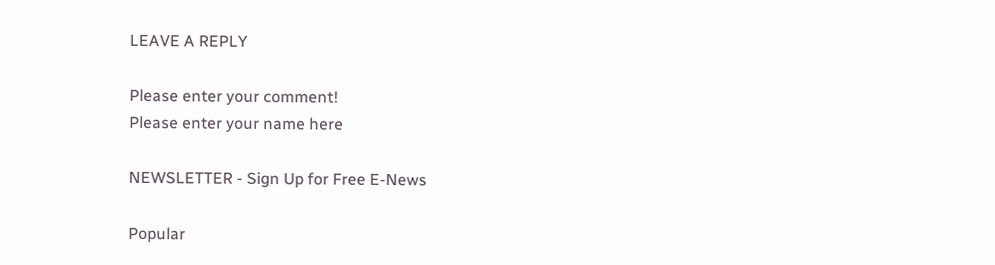LEAVE A REPLY

Please enter your comment!
Please enter your name here

NEWSLETTER - Sign Up for Free E-News

Popular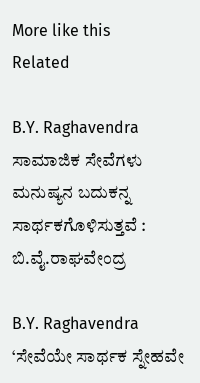More like this
Related

B.Y. Raghavendra ಸಾಮಾಜಿಕ ಸೇವೆಗಳು ಮನುಷ್ಯನ ಬದುಕನ್ನ ಸಾರ್ಥಕಗೊಳಿಸುತ್ತವೆ : ಬಿ.ವೈ.ರಾಘವೇಂದ್ರ

B.Y. Raghavendra ‘ಸೇವೆಯೇ ಸಾರ್ಥಕ ಸ್ನೇಹವೇ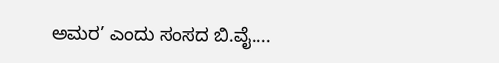ಅಮರ’ ಎಂದು ಸಂಸದ ಬಿ.ವೈ....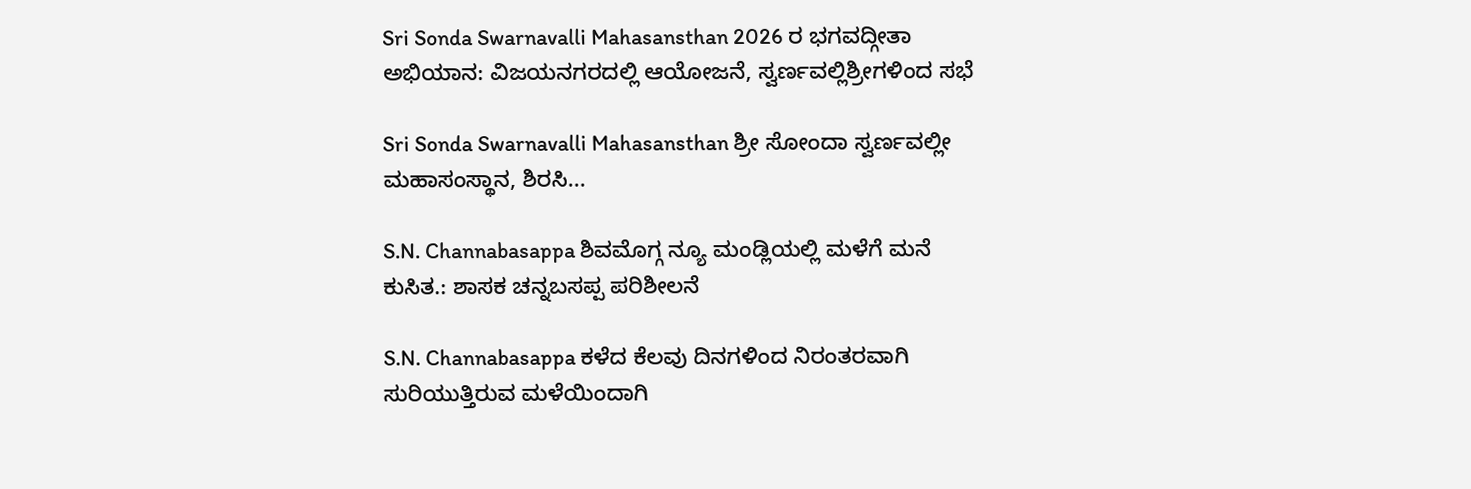Sri Sonda Swarnavalli Mahasansthan 2026 ರ ಭಗವದ್ಗೀತಾ ಅಭಿಯಾನ: ವಿಜಯನಗರದಲ್ಲಿ ಆಯೋಜನೆ, ಸ್ವರ್ಣವಲ್ಲಿಶ್ರೀಗಳಿಂದ ಸಭೆ

Sri Sonda Swarnavalli Mahasansthan ಶ್ರೀ ಸೋಂದಾ ಸ್ವರ್ಣವಲ್ಲೀ ಮಹಾಸಂಸ್ಥಾನ, ಶಿರಸಿ...

S.N. Channabasappa ಶಿವಮೊಗ್ಗ ನ್ಯೂ ಮಂಡ್ಲಿಯಲ್ಲಿ ಮಳೆಗೆ ಮನೆ ಕುಸಿತ.: ಶಾಸಕ ಚನ್ನಬಸಪ್ಪ ಪರಿಶೀಲನೆ

S.N. Channabasappa ಕಳೆದ ಕೆಲವು ದಿನಗಳಿಂದ ನಿರಂತರವಾಗಿ ಸುರಿಯುತ್ತಿರುವ ಮಳೆಯಿಂದಾಗಿ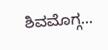ಶಿವಮೊಗ್ಗ...